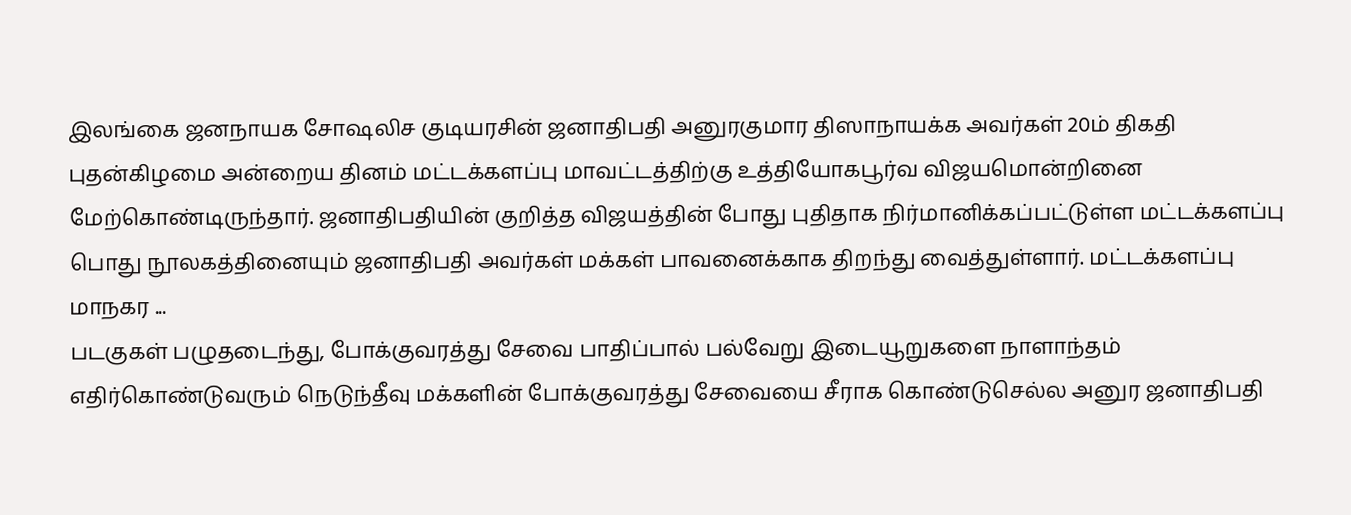இலங்கை ஜனநாயக சோஷலிச குடியரசின் ஜனாதிபதி அனுரகுமார திஸாநாயக்க அவர்கள் 20ம் திகதி புதன்கிழமை அன்றைய தினம் மட்டக்களப்பு மாவட்டத்திற்கு உத்தியோகபூர்வ விஜயமொன்றினை மேற்கொண்டிருந்தார். ஜனாதிபதியின் குறித்த விஜயத்தின் போது புதிதாக நிர்மானிக்கப்பட்டுள்ள மட்டக்களப்பு பொது நூலகத்தினையும் ஜனாதிபதி அவர்கள் மக்கள் பாவனைக்காக திறந்து வைத்துள்ளார். மட்டக்களப்பு மாநகர ...
படகுகள் பழுதடைந்து, போக்குவரத்து சேவை பாதிப்பால் பல்வேறு இடையூறுகளை நாளாந்தம் எதிர்கொண்டுவரும் நெடுந்தீவு மக்களின் போக்குவரத்து சேவையை சீராக கொண்டுசெல்ல அனுர ஜனாதிபதி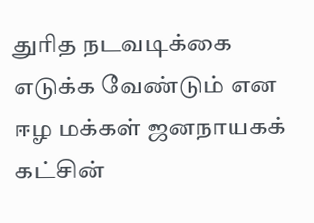துரித நடவடிக்கை எடுக்க வேண்டும் என ஈழ மக்கள் ஜனநாயகக் கட்சின்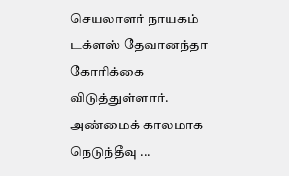செயலாளர் நாயகம் டக்ளஸ் தேவானந்தா கோரிக்கை விடுத்துள்ளார். அண்மைக் காலமாக நெடுந்தீவு ...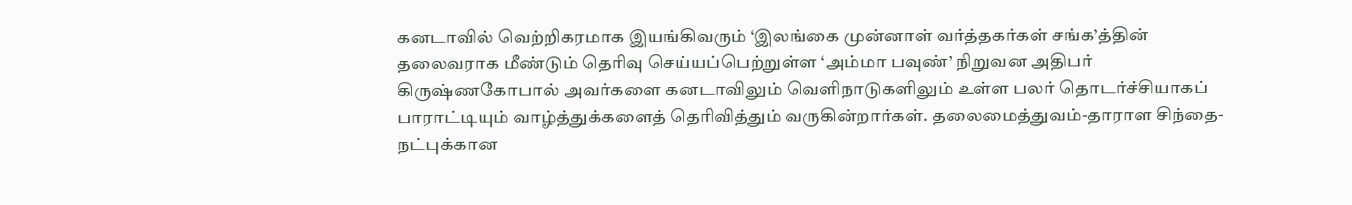கனடாவில் வெற்றிகரமாக இயங்கிவரும் ‘இலங்கை முன்னாள் வர்த்தகர்கள் சங்க’த்தின் தலைவராக மீண்டும் தெரிவு செய்யப்பெற்றுள்ள ‘அம்மா பவுண்’ நிறுவன அதிபர் கிருஷ்ணகோபால் அவர்களை கனடாவிலும் வெளிநாடுகளிலும் உள்ள பலர் தொடர்ச்சியாகப் பாராட்டியும் வாழ்த்துக்களைத் தெரிவித்தும் வருகின்றார்கள். தலைமைத்துவம்-தாராள சிந்தை-நட்புக்கான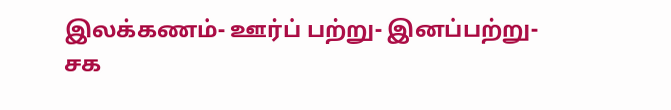இலக்கணம்- ஊர்ப் பற்று- இனப்பற்று- சக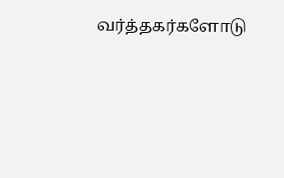வர்த்தகர்களோடு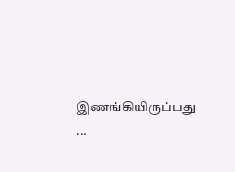இணங்கியிருப்பது ...